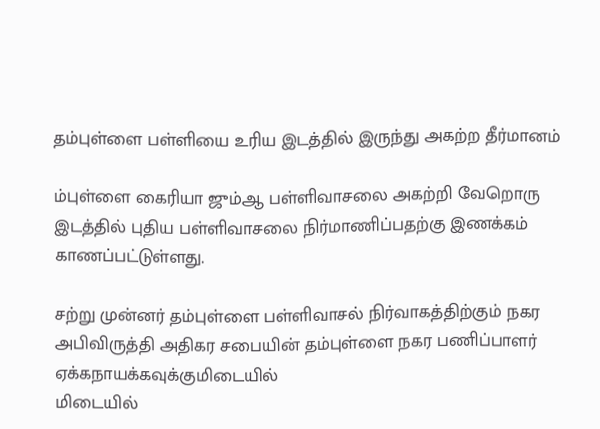தம்புள்ளை பள்ளியை உரிய இடத்தில் இருந்து அகற்ற தீர்மானம்

ம்புள்ளை கைரியா ஜும்ஆ பள்ளிவாசலை அகற்றி வேறொரு இடத்தில் புதிய பள்ளிவாசலை நிர்மாணிப்பதற்கு இணக்கம் காணப்பட்டுள்ளது.

சற்று முன்னர் தம்புள்ளை பள்ளிவாசல் நிர்வாகத்திற்கும் நகர அபிவிருத்தி அதிகர சபையின் தம்புள்ளை நகர பணிப்பாளர் ஏக்கநாயக்கவுக்குமிடையில்
மிடையில்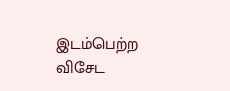இடம்பெற்ற விசேட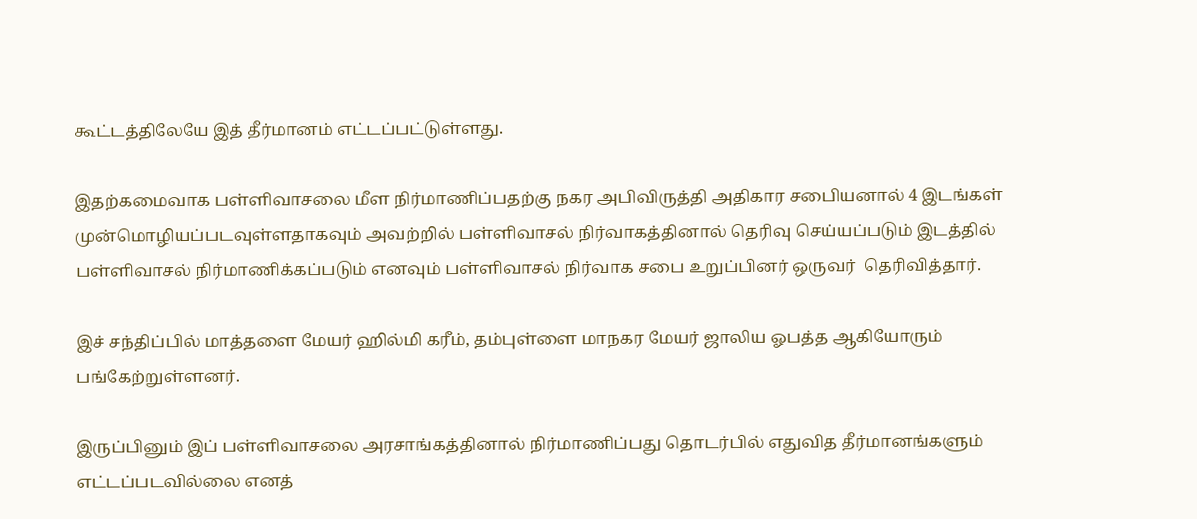கூட்டத்திலேயே இத் தீர்மானம் எட்டப்பட்டுள்ளது.

இதற்கமைவாக பள்ளிவாசலை மீள நிர்மாணிப்பதற்கு நகர அபிவிருத்தி அதிகார சபைியனால் 4 இடங்கள் முன்மொழியப்படவுள்ளதாகவும் அவற்றில் பள்ளிவாசல் நிர்வாகத்தினால் தெரிவு செய்யப்படும் இடத்தில் பள்ளிவாசல் நிர்மாணிக்கப்படும் எனவும் பள்ளிவாசல் நிர்வாக சபை உறுப்பினர் ஒருவர்  தெரிவித்தார்.

இச் சந்திப்பில் மாத்தளை மேயர் ஹில்மி கரீம், தம்புள்ளை மாநகர மேயர் ஜாலிய ஓபத்த ஆகியோரும் பங்கேற்றுள்ளனர்.

இருப்பினும் இப் பள்ளிவாசலை அரசாங்கத்தினால் நிர்மாணிப்பது தொடர்பில் எதுவித தீர்மானங்களும் எட்டப்படவில்லை எனத்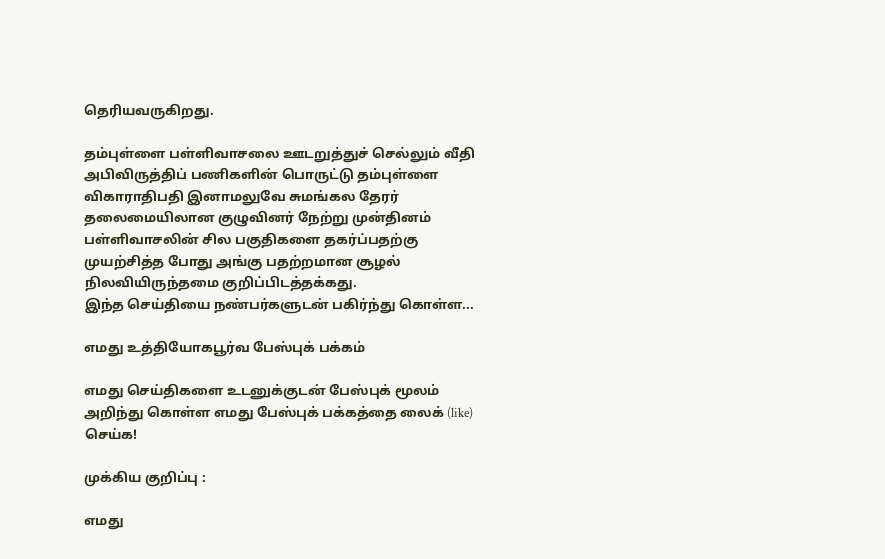தெரியவருகிறது.

தம்புள்ளை பள்ளிவாசலை ஊடறுத்துச் செல்லும் வீதி அபிவிருத்திப் பணிகளின் பொருட்டு தம்புள்ளை விகாராதிபதி இனாமலுவே சுமங்கல தேரர் தலைமையிலான குழுவினர் நேற்று முன்தினம் பள்ளிவாசலின் சில பகுதிகளை தகர்ப்பதற்கு முயற்சித்த போது அங்கு பதற்றமான சூழல் நிலவியிருந்தமை குறிப்பிடத்தக்கது.
இந்த செய்தியை நண்பர்களுடன் பகிர்ந்து கொள்ள...

எமது உத்தியோகபூர்வ பேஸ்புக் பக்கம்

எமது செய்திகளை உடனுக்குடன் பேஸ்புக் மூலம் அறிந்து கொள்ள எமது பேஸ்புக் பக்கத்தை லைக் (like) செய்க!

முக்கிய குறிப்பு :

எமது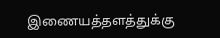இணையத்தளத்துக்கு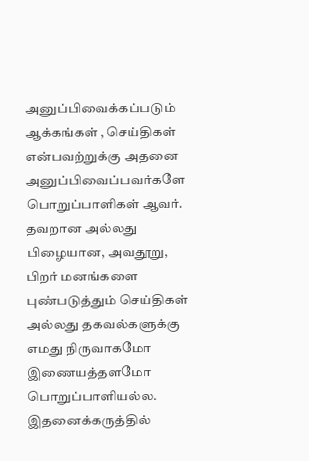அனுப்பிவைக்கப்படும் ஆக்கங்கள் , செய்திகள் என்பவற்றுக்கு அதனை அனுப்பிவைப்பவர்களே பொறுப்பாளிகள் ஆவர். தவறான அல்லது பிழையான, அவதூறு, பிறர் மனங்களை புண்படுத்தும் செய்திகள் அல்லது தகவல்களுக்கு எமது நிருவாகமோ இணையத்தளமோ பொறுப்பாளியல்ல. இதனைக்கருத்தில்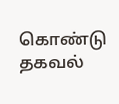கொண்டு தகவல்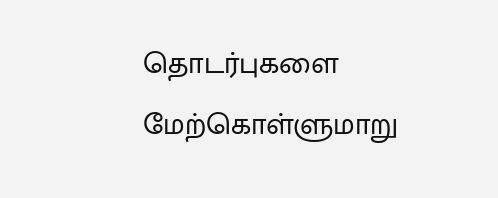தொடர்புகளை மேற்கொள்ளுமாறு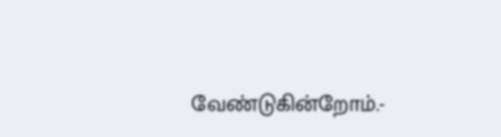வேண்டுகின்றோம்.-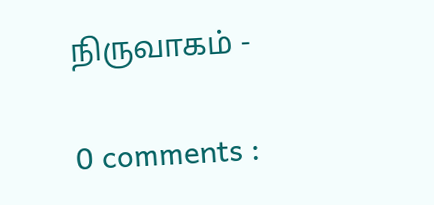நிருவாகம் -

0 comments :